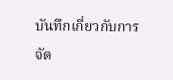บันทึกเกี่ยวกับการจัด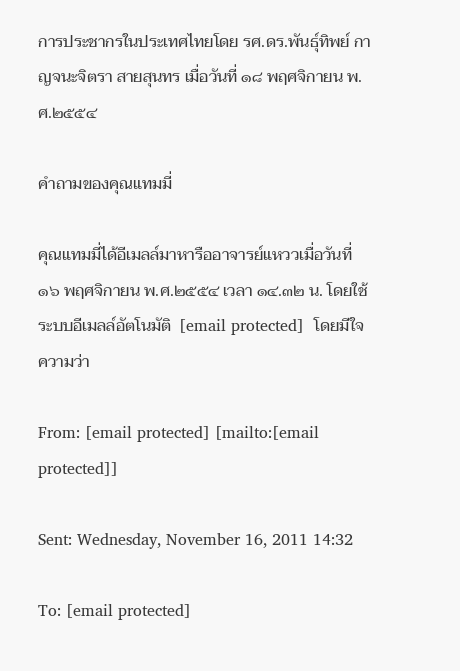การประชากรในประเทศไทยโดย รศ.ดร.พันธุ์ทิพย์ กาญจนะจิตรา สายสุนทร เมื่อวันที่ ๑๘ พฤศจิกายน พ.ศ.๒๕๕๔

คำถามของคุณแทมมี่

คุณแทมมี่ได้อีเมลล์มาหารืออาจารย์แหววเมื่อวันที่ ๑๖ พฤศจิกายน พ.ศ.๒๕๕๔ เวลา ๑๔.๓๒ น. โดยใช้ระบบอีเมลล์อัตโนมัติ  [email protected]  โดยมีใจความว่า

From: [email protected] [mailto:[email protected]]

Sent: Wednesday, November 16, 2011 14:32

To: [email protected]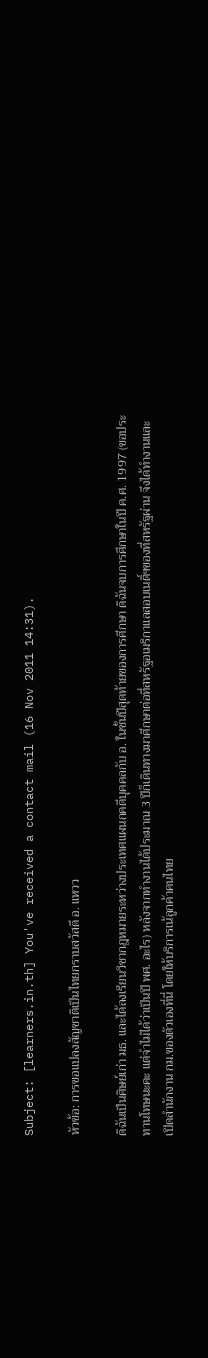Subject: [learners.in.th] You've received a contact mail (16 Nov 2011 14:31).

หัวข้อ: การขอแปลงสัญชาติเป็นไทยกราบสวัสดี อ. แหวว

ดิฉันเป็นศิษย์เก่า มธ. และได้ลงเรียนวิชากฎหมายระหว่างประเทศแผนกคดีบุคคลกับ อ. ในชั้นปีสุดท้ายของการศีกษา ดิฉันจบการศึกษาในปี ค.ศ. 1997 (ขอประทานโทษนะคะ แต่จำไม่ได้ว่าเป็นปี พศ. อะไร) หลังจากทำงานได้ประมาณ 3 ปีก็เดินทางมาศีกษาต่อที่สหรัฐอเมริกาแลสอบเนติ์ฯของที่สหรัฐผ่าน จึงได้ทำงานและเปิดสำนักงาน กม.ของตัวเองที่นี่ โดยให้บริการเน้ลูกค้าคนไทย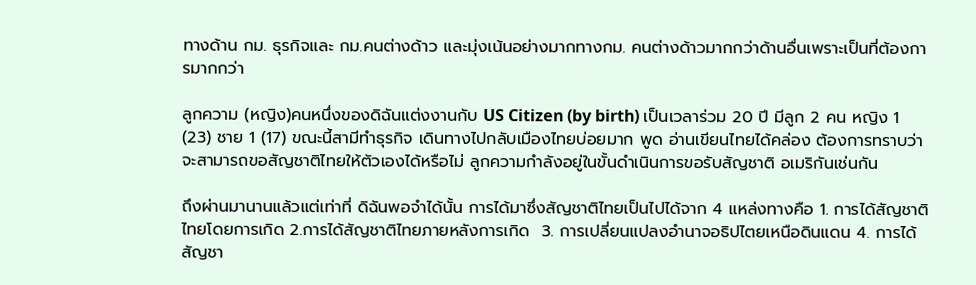ทางด้าน กม. ธุรกิจและ กม.คนต่างด้าว และมุ่งเน้นอย่างมากทางกม. คนต่างด้าวมากกว่าด้านอื่นเพราะเป็นที่ต้องการมากกว่า

ลูกความ (หญิง)คนหนึ่งของดิฉันแต่งงานกับ US Citizen (by birth) เป็นเวลาร่วม 20 ปี มีลูก 2 คน หญิง 1 (23) ชาย 1 (17) ขณะนี้สามีทำธุรกิจ เดินทางไปกลับเมืองไทยบ่อยมาก พูด อ่านเขียนไทยได้คล่อง ต้องการทราบว่าจะสามารถขอสัญชาติไทยให้ตัวเองได้หรือไม่ ลูกความกำลังอยู่ในขั้นดำเนินการขอรับสัญชาติ อเมริกันเช่นกัน

ถึงผ่านมานานแล้วแต่เท่าที่ ดิฉันพอจำได้นั้น การได้มาซึ่งสัญชาติไทยเป็นไปได้จาก 4 แหล่งทางคือ 1. การได้สัญชาติไทยโดยการเกิด 2.การได้สัญชาติไทยภายหลังการเกิด  3. การเปลี่ยนแปลงอำนาจอธิปไตยเหนือดินแดน 4. การได้สัญชา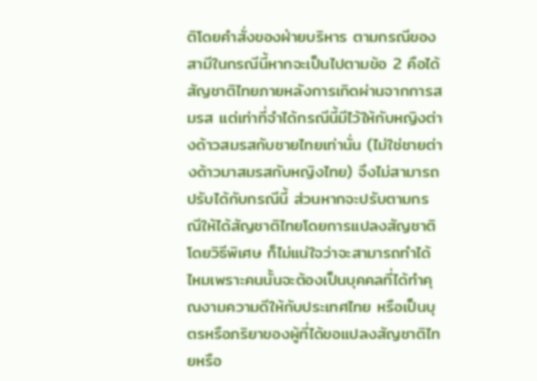ติโดยคำสั่งของฝ่ายบริหาร ตามกรณีของสามีในกรณีนี้หากจะเป็นไปตามข้อ 2 คือได้สัญชาติไทยภายหลังการเกิดผ่านจากการสมรส แต่เท่าที่จำได้กรณีนี้มีไว้ให้กับหญิงต่างด้าวสมรสกับชายไทยเท่านั่น (ไม่ใช่ชายต่างด้าวมาสมรสกับหญิงไทย) จึงไม่สามารถปรับได้กับกรณีนี้ ส่วนหากจะปรับตามกรณีให้ได้สัญชาติไทยโดยการแปลงสัญชาติโดยวิธีพิเศษ ก็ไม่แน่ใจว่าจะสามารถทำได้ไหมเพราะคนนั้นจะต้องเป็นบุคคลที่ได้ทำคุณงามความดีให้กับประเทศไทย หรือเป็นบุตรหรือภริยาของผู้ที่ได้ขอแปลงสัญชาติไทยหรือ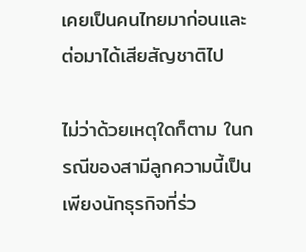เคยเป็นคนไทยมาก่อนและต่อมาได้เสียสัญชาติไป

ไม่ว่าด้วยเหตุใดก็ตาม ในกรณีของสามีลูกความนี้เป็นเพียงนักธุรกิจที่ร่ว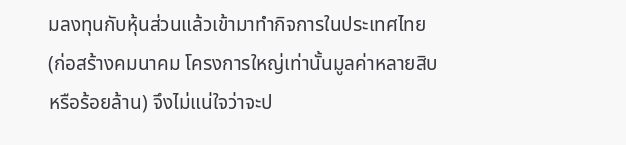มลงทุนกับหุ้นส่วนแล้วเข้ามาทำกิจการในประเทศไทย (ก่อสร้างคมนาคม โครงการใหญ่เท่านั้นมูลค่าหลายสิบหรือร้อยล้าน) จึงไม่แน่ใจว่าจะป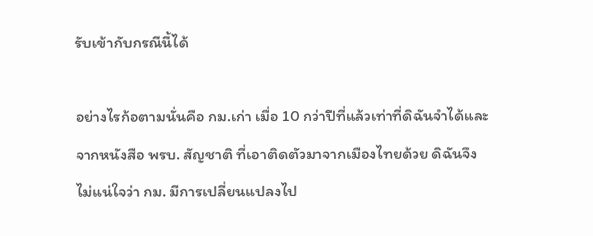รับเข้ากับกรณีนี้ได้

อย่างไรก้อตามนั่นคือ กม.เก่า เมื่อ 10 กว่าปีที่แล้วเท่าที่ดิฉันจำได้และจากหนังสือ พรบ. สัญชาติ ที่เอาติดตัวมาจากเมืองไทยด้วย ดิฉันจึงไม่แน่ใจว่า กม. มีการเปลี่ยนแปลงไป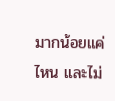มากน้อยแค่ไหน และไม่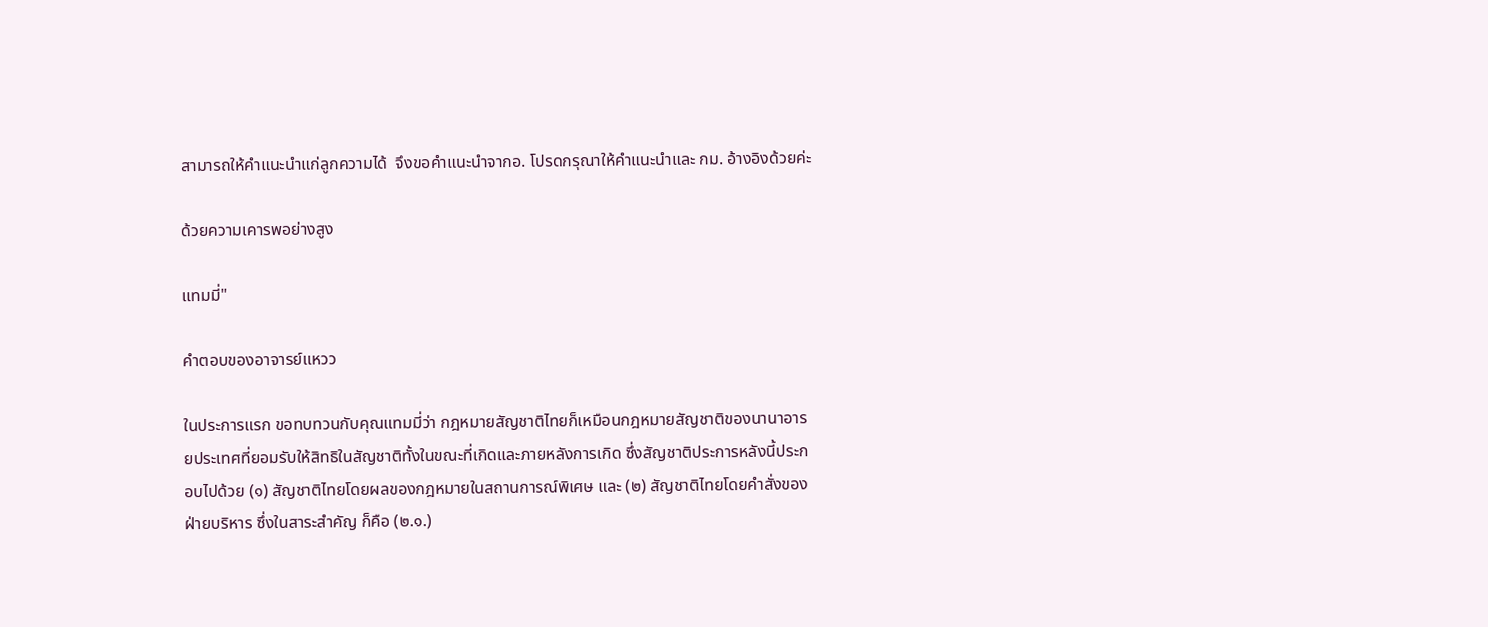สามารถให้คำแนะนำแก่ลูกความได้  จึงขอคำแนะนำจากอ. โปรดกรุณาให้คำแนะนำและ กม. อ้างอิงด้วยค่ะ

ด้วยความเคารพอย่างสูง

แทมมี่"

คำตอบของอาจารย์แหวว

ในประการแรก ขอทบทวนกับคุณแทมมี่ว่า กฎหมายสัญชาติไทยก็เหมือนกฎหมายสัญชาติของนานาอารยประเทศที่ยอมรับให้สิทธิในสัญชาติทั้งในขณะที่เกิดและภายหลังการเกิด ซึ่งสัญชาติประการหลังนี้ประกอบไปด้วย (๑) สัญชาติไทยโดยผลของกฎหมายในสถานการณ์พิเศษ และ (๒) สัญชาติไทยโดยคำสั่งของฝ่ายบริหาร ซึ่งในสาระสำคัญ ก็คือ (๒.๑.)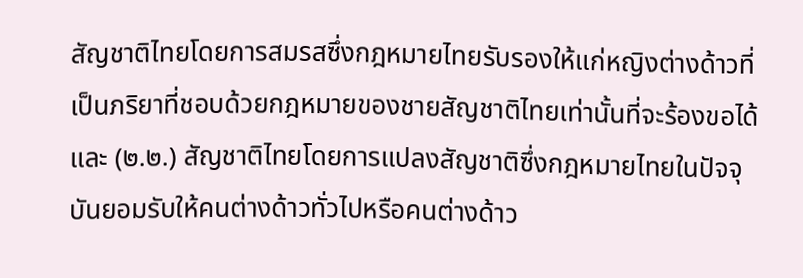สัญชาติไทยโดยการสมรสซึ่งกฎหมายไทยรับรองให้แก่หญิงต่างด้าวที่เป็นภริยาที่ชอบด้วยกฎหมายของชายสัญชาติไทยเท่านั้นที่จะร้องขอได้ และ (๒.๒.) สัญชาติไทยโดยการแปลงสัญชาติซึ่งกฎหมายไทยในปัจจุบันยอมรับให้คนต่างด้าวทั่วไปหรือคนต่างด้าว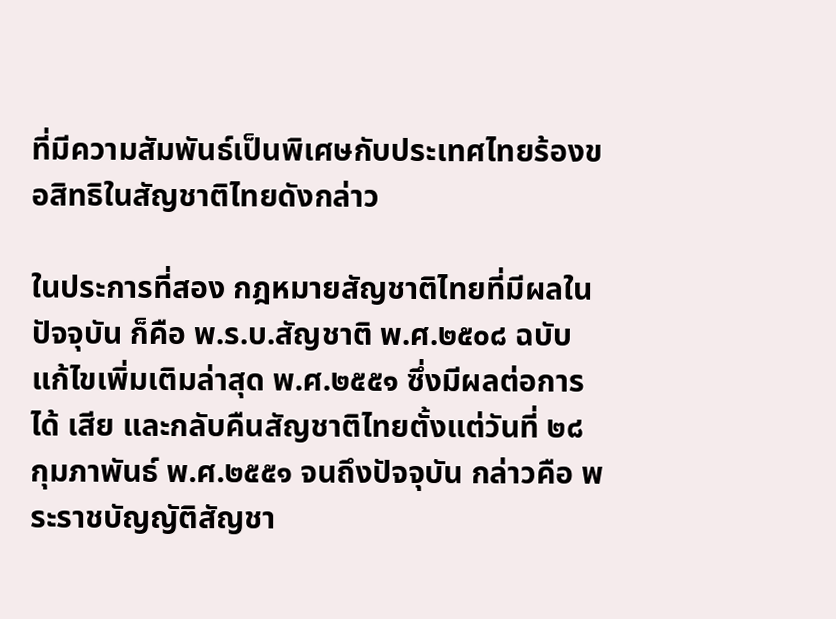ที่มีความสัมพันธ์เป็นพิเศษกับประเทศไทยร้องขอสิทธิในสัญชาติไทยดังกล่าว

ในประการที่สอง กฎหมายสัญชาติไทยที่มีผลในปัจจุบัน ก็คือ พ.ร.บ.สัญชาติ พ.ศ.๒๕๐๘ ฉบับแก้ไขเพิ่มเติมล่าสุด พ.ศ.๒๕๕๑ ซึ่งมีผลต่อการได้ เสีย และกลับคืนสัญชาติไทยตั้งแต่วันที่ ๒๘ กุมภาพันธ์ พ.ศ.๒๕๕๑ จนถึงปัจจุบัน กล่าวคือ พระราชบัญญัติสัญชา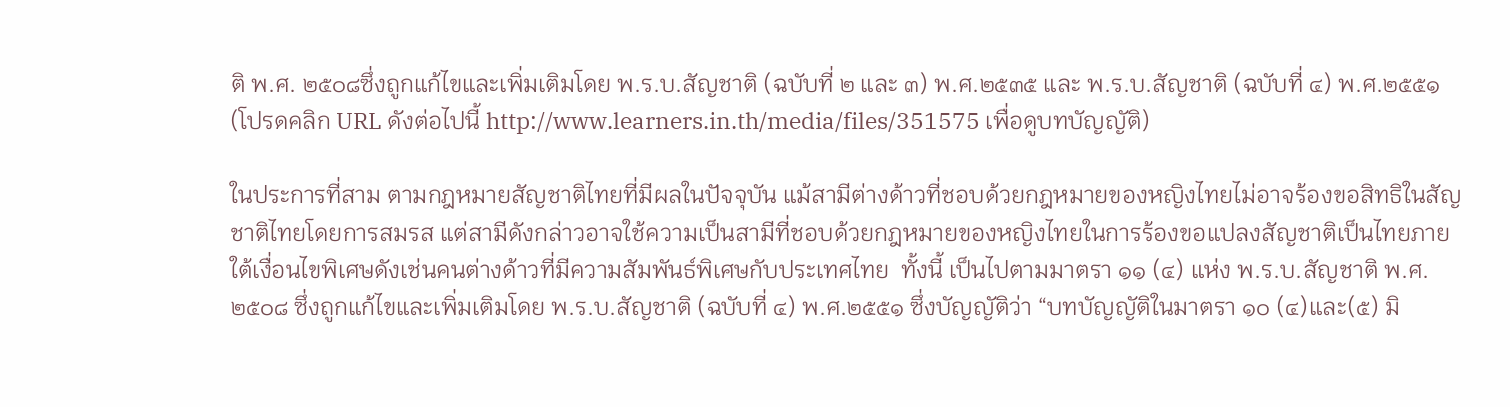ติ พ.ศ. ๒๕๐๘ซึ่งถูกแก้ไขและเพิ่มเติมโดย พ.ร.บ.สัญชาติ (ฉบับที่ ๒ และ ๓) พ.ศ.๒๕๓๕ และ พ.ร.บ.สัญชาติ (ฉบับที่ ๔) พ.ศ.๒๕๕๑ (โปรดคลิก URL ดังต่อไปนี้ http://www.learners.in.th/media/files/351575 เพื่อดูบทบัญญัติ)

ในประการที่สาม ตามกฎหมายสัญชาติไทยที่มีผลในปัจจุบัน แม้สามีต่างด้าวที่ชอบด้วยกฎหมายของหญิงไทยไม่อาจร้องขอสิทธิในสัญชาติไทยโดยการสมรส แต่สามีดังกล่าวอาจใช้ความเป็นสามีที่ชอบด้วยกฎหมายของหญิงไทยในการร้องขอแปลงสัญชาติเป็นไทยภายใต้เงื่อนไขพิเศษดังเช่นคนต่างด้าวที่มีความสัมพันธ์พิเศษกับประเทศไทย  ทั้งนี้ เป็นไปตามมาตรา ๑๑ (๔) แห่ง พ.ร.บ.สัญชาติ พ.ศ.๒๕๐๘ ซึ่งถูกแก้ไขและเพิ่มเติมโดย พ.ร.บ.สัญชาติ (ฉบับที่ ๔) พ.ศ.๒๕๕๑ ซึ่งบัญญัติว่า “บทบัญญัติในมาตรา ๑๐ (๔)และ(๕) มิ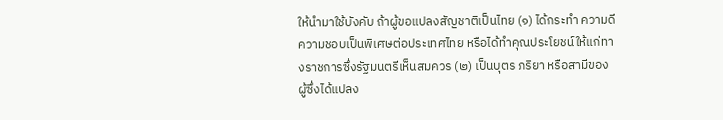ให้นำมาใช้บังคับ ถ้าผู้ขอแปลงสัญชาติเป็นไทย (๑) ได้กระทำ ความดีความชอบเป็นพิเศษต่อประเทศไทย หรือได้ทำคุณประโยชน์ให้แก่ทางราชการซึ่งรัฐมนตรีเห็นสมควร (๒) เป็นบุตร ภริยา หรือสามีของผู้ซึ่งได้แปลง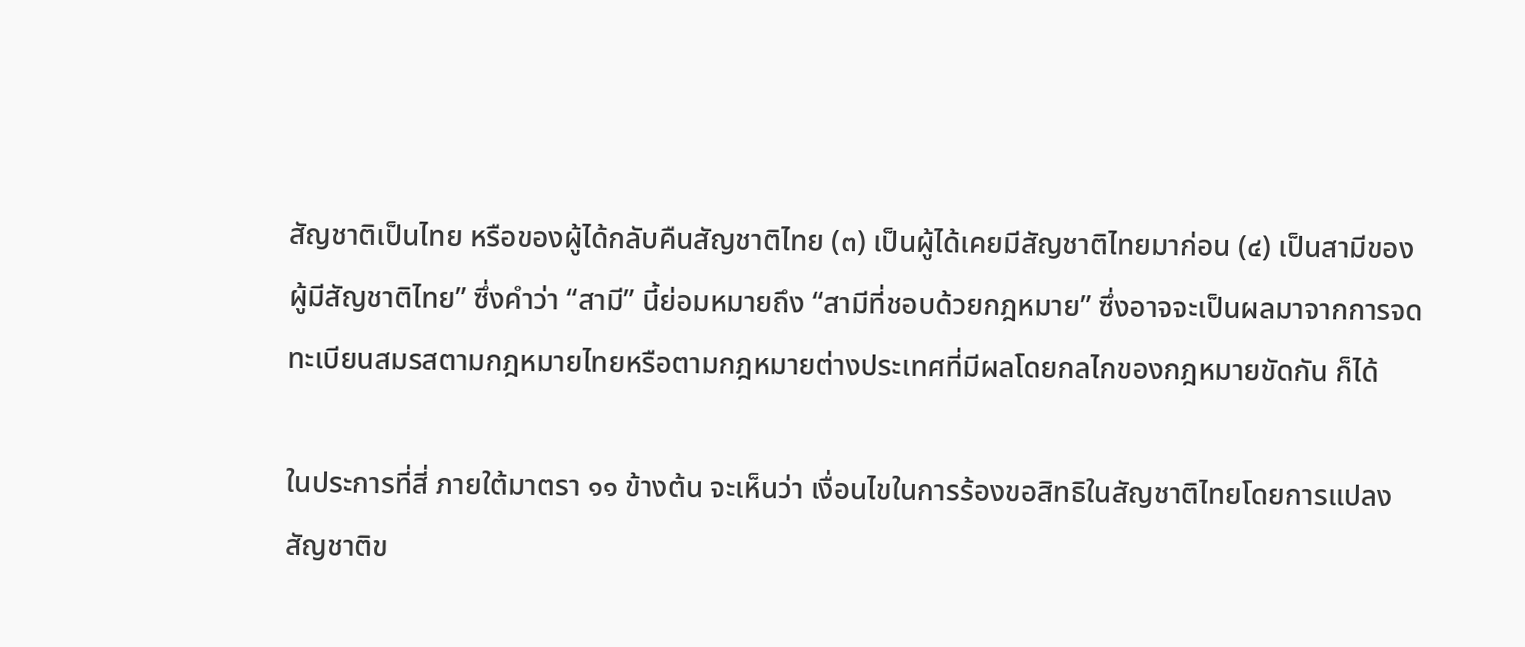สัญชาติเป็นไทย หรือของผู้ได้กลับคืนสัญชาติไทย (๓) เป็นผู้ได้เคยมีสัญชาติไทยมาก่อน (๔) เป็นสามีของผู้มีสัญชาติไทย” ซึ่งคำว่า “สามี” นี้ย่อมหมายถึง “สามีที่ชอบด้วยกฎหมาย” ซึ่งอาจจะเป็นผลมาจากการจดทะเบียนสมรสตามกฎหมายไทยหรือตามกฎหมายต่างประเทศที่มีผลโดยกลไกของกฎหมายขัดกัน ก็ได้

ในประการที่สี่ ภายใต้มาตรา ๑๑ ข้างต้น จะเห็นว่า เงื่อนไขในการร้องขอสิทธิในสัญชาติไทยโดยการแปลงสัญชาติข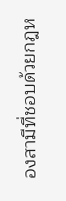องสามีที่ชอบด้วยกฎห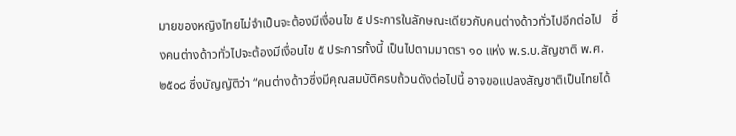มายของหญิงไทยไม่จำเป็นจะต้องมีเงื่อนไข ๕ ประการในลักษณะเดียวกับคนต่างด้าวทั่วไปอีกต่อไป   ซึ่งคนต่างด้าวทั่วไปจะต้องมีเงื่อนไข ๕ ประการทั้งนี้ เป็นไปตามมาตรา ๑๐ แห่ง พ.ร.บ.สัญชาติ พ.ศ.๒๕๐๘ ซึ่งบัญญัติว่า “คนต่างด้าวซึ่งมีคุณสมบัติครบถ้วนดังต่อไปนี้ อาจขอแปลงสัญชาติเป็นไทยได้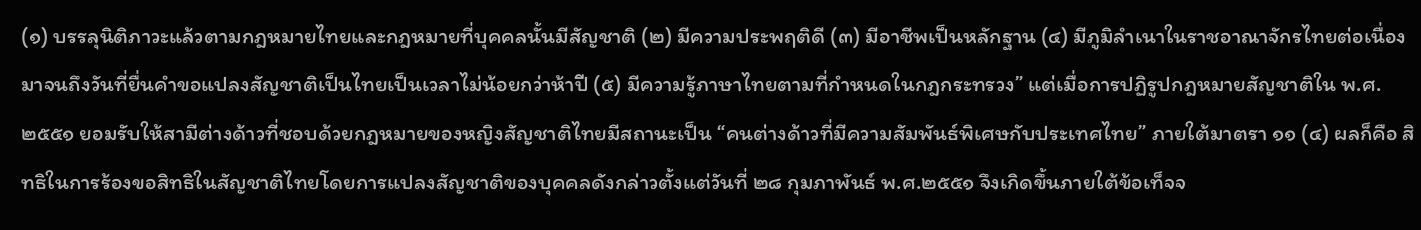(๑) บรรลุนิติภาวะแล้วตามกฎหมายไทยและกฎหมายที่บุคคลนั้นมีสัญชาติ (๒) มีความประพฤติดี (๓) มีอาชีพเป็นหลักฐาน (๔) มีภูมิลำเนาในราชอาณาจักรไทยต่อเนื่องมาจนถึงวันที่ยื่นคำขอแปลงสัญชาติเป็นไทยเป็นเวลาไม่น้อยกว่าห้าปี (๕) มีความรู้ภาษาไทยตามที่กำหนดในกฎกระทรวง” แต่เมื่อการปฏิรูปกฎหมายสัญชาติใน พ.ศ.๒๕๕๑ ยอมรับให้สามีต่างด้าวที่ชอบด้วยกฎหมายของหญิงสัญชาติไทยมีสถานะเป็น “คนต่างด้าวที่มีความสัมพันธ์พิเศษกับประเทศไทย” ภายใต้มาตรา ๑๑ (๔) ผลก็คือ สิทธิในการร้องขอสิทธิในสัญชาติไทยโดยการแปลงสัญชาติของบุคคลดังกล่าวตั้งแต่วันที่ ๒๘ กุมภาพันธ์ พ.ศ.๒๕๕๑ จึงเกิดขึ้นภายใต้ข้อเท็จจ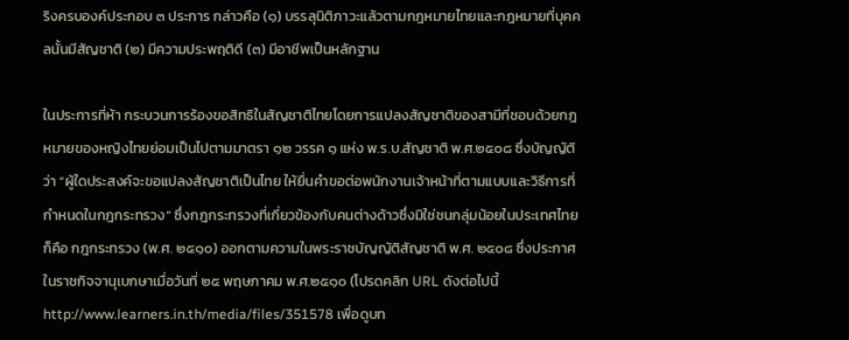ริงครบองค์ประกอบ ๓ ประการ กล่าวคือ (๑) บรรลุนิติภาวะแล้วตามกฎหมายไทยและกฎหมายที่บุคคลนั้นมีสัญชาติ (๒) มีความประพฤติดี (๓) มีอาชีพเป็นหลักฐาน

ในประการที่ห้า กระบวนการร้องขอสิทธิในสัญชาติไทยโดยการแปลงสัญชาติของสามีที่ชอบด้วยกฎหมายของหญิงไทยย่อมเป็นไปตามมาตรา ๑๒ วรรค ๑ แห่ง พ.ร.บ.สัญชาติ พ.ศ.๒๕๐๘ ซึ่งบัญญัติว่า “ผู้ใดประสงค์จะขอแปลงสัญชาติเป็นไทย ให้ยื่นคำขอต่อพนักงานเจ้าหน้าที่ตามแบบและวิธีการที่กำหนดในกฎกระทรวง” ซึ่งกฎกระทรวงที่เกี่ยวข้องกับคนต่างด้าวซึ่งมิใช่ชนกลุ่มน้อยในประเทศไทย ก็คือ กฎกระทรวง (พ.ศ. ๒๕๑๐) ออกตามความในพระราชบัญญัติสัญชาติ พ.ศ. ๒๕๐๘ ซึ่งประกาศในราชกิจจานุเบกษาเมื่อวันที่ ๒๕ พฤษภาคม พ.ศ.๒๕๑๐ (โปรดคลิก URL ดังต่อไปนี้ http://www.learners.in.th/media/files/351578 เพื่อดูบท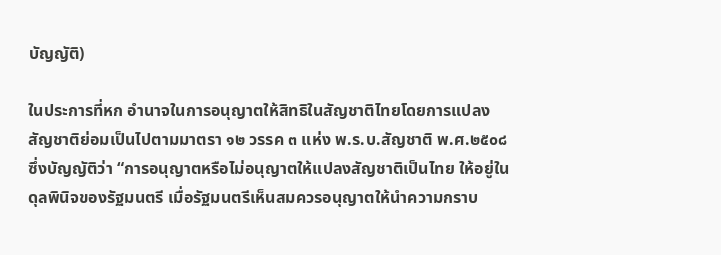บัญญัติ)

ในประการที่หก อำนาจในการอนุญาตให้สิทธิในสัญชาติไทยโดยการแปลงสัญชาติย่อมเป็นไปตามมาตรา ๑๒ วรรค ๓ แห่ง พ.ร.บ.สัญชาติ พ.ศ.๒๕๐๘ ซึ่งบัญญัติว่า “การอนุญาตหรือไม่อนุญาตให้แปลงสัญชาติเป็นไทย ให้อยู่ในดุลพินิจของรัฐมนตรี เมื่อรัฐมนตรีเห็นสมควรอนุญาตให้นำความกราบ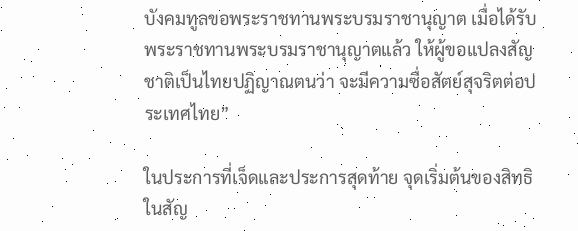บังคมทูลขอพระราชทานพระบรมราชานุญาต เมื่อได้รับพระราชทานพระบรมราชานุญาตแล้ว ให้ผู้ขอแปลงสัญชาติเป็นไทยปฏิญาณตนว่า จะมีความซื่อสัตย์สุจริตต่อประเทศไทย”

ในประการที่เจ็ดและประการสุดท้าย จุดเริ่มต้นของสิทธิในสัญ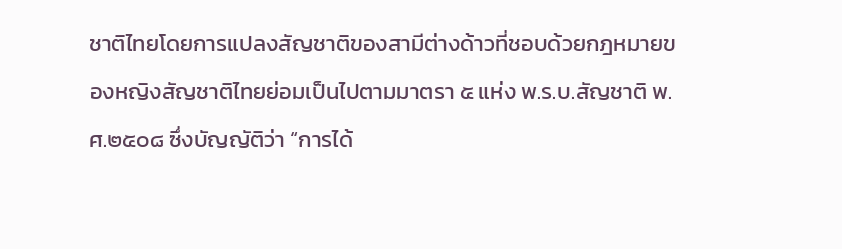ชาติไทยโดยการแปลงสัญชาติของสามีต่างด้าวที่ชอบด้วยกฎหมายของหญิงสัญชาติไทยย่อมเป็นไปตามมาตรา ๕ แห่ง พ.ร.บ.สัญชาติ พ.ศ.๒๕๐๘ ซึ่งบัญญัติว่า “การได้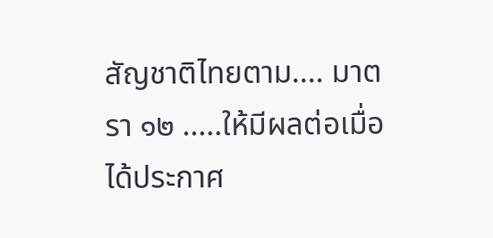สัญชาติไทยตาม.... มาตรา ๑๒ .....ให้มีผลต่อเมื่อได้ประกาศ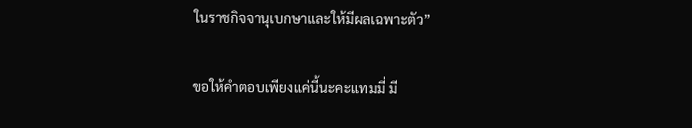ในราชกิจจานุเบกษาและให้มีผลเฉพาะตัว”

ขอให้คำตอบเพียงแค่นี้นะคะแทมมี่ มี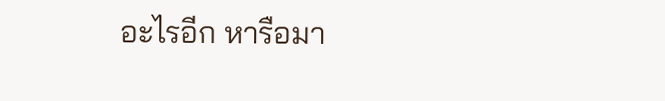อะไรอีก หารือมา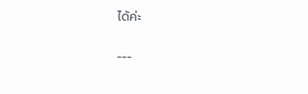ได้ค่ะ

---